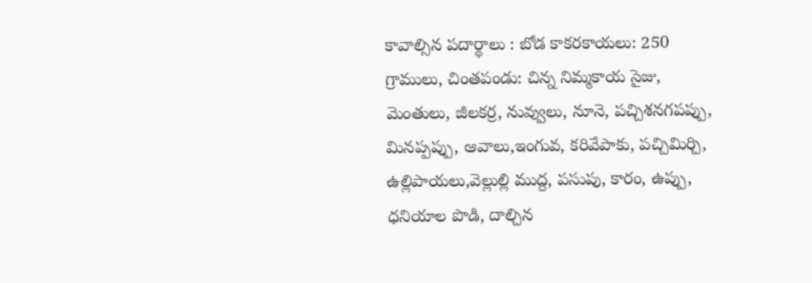కావాల్సిన పదార్థాలు : బోడ కాకరకాయలు: 250 గ్రాములు, చింతపండు: చిన్న నిమ్మకాయ సైజు, మెంతులు, జీలకర్ర, నువ్వులు, నూనె, పచ్చిశనగపప్పు, మినప్పప్పు, ఆవాలు,ఇంగువ, కరివేపాకు, పచ్చిమిర్చి, ఉల్లిపాయలు,వెల్లుల్లి ముద్ద, పసుపు, కారం, ఉప్పు, ధనియాల పొడి, దాల్చిన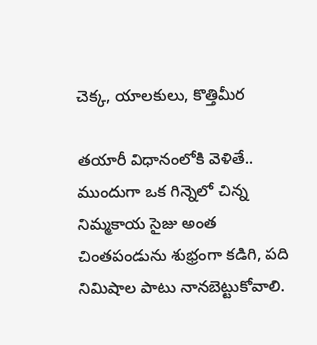చెక్క, యాలకులు, కొత్తిమీర

తయారీ విధానంలోకి వెళితే.. ముందుగా ఒక గిన్నెలో చిన్న నిమ్మకాయ సైజు అంత చింతపండును శుభ్రంగా కడిగి, పది నిమిషాల పాటు నానబెట్టుకోవాలి.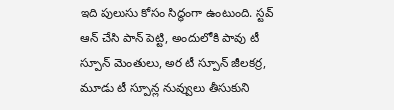ఇది పులుసు కోసం సిద్ధంగా ఉంటుంది. స్టవ్ ఆన్ చేసి పాన్ పెట్టి, అందులోకి పావు టీ స్పూన్ మెంతులు, అర టీ స్పూన్ జీలకర్ర, మూడు టీ స్పూన్ల నువ్వులు తీసుకుని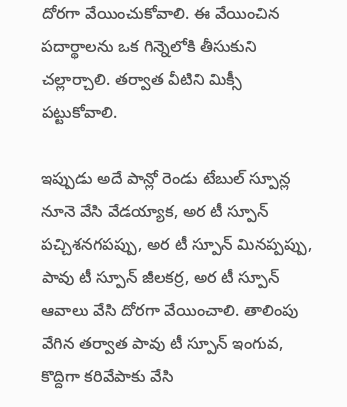దోరగా వేయించుకోవాలి. ఈ వేయించిన పదార్థాలను ఒక గిన్నెలోకి తీసుకుని చల్లార్చాలి. తర్వాత వీటిని మిక్సీ పట్టుకోవాలి.

ఇప్పుడు అదే పాన్లో రెండు టేబుల్ స్పూన్ల నూనె వేసి వేడయ్యాక, అర టీ స్పూన్ పచ్చిశనగపప్పు, అర టీ స్పూన్ మినప్పప్పు, పావు టీ స్పూన్ జీలకర్ర, అర టీ స్పూన్ ఆవాలు వేసి దోరగా వేయించాలి. తాలింపు వేగిన తర్వాత పావు టీ స్పూన్ ఇంగువ, కొద్దిగా కరివేపాకు వేసి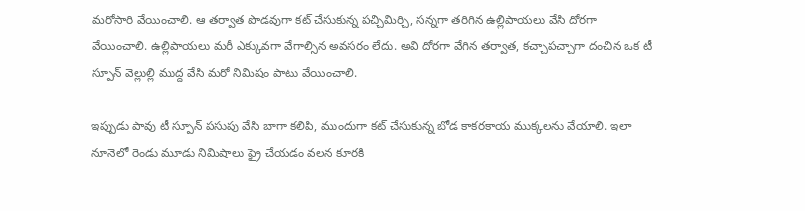మరోసారి వేయించాలి. ఆ తర్వాత పొడవుగా కట్ చేసుకున్న పచ్చిమిర్చి, సన్నగా తరిగిన ఉల్లిపాయలు వేసి దోరగా వేయించాలి. ఉల్లిపాయలు మరీ ఎక్కువగా వేగాల్సిన అవసరం లేదు. అవి దోరగా వేగిన తర్వాత, కచ్చాపచ్చాగా దంచిన ఒక టీ స్పూన్ వెల్లుల్లి ముద్ద వేసి మరో నిమిషం పాటు వేయించాలి.

ఇప్పుడు పావు టీ స్పూన్ పసుపు వేసి బాగా కలిపి, ముందుగా కట్ చేసుకున్న బోడ కాకరకాయ ముక్కలను వేయాలి. ఇలా నూనెలో రెండు మూడు నిమిషాలు ఫ్రై చేయడం వలన కూరకి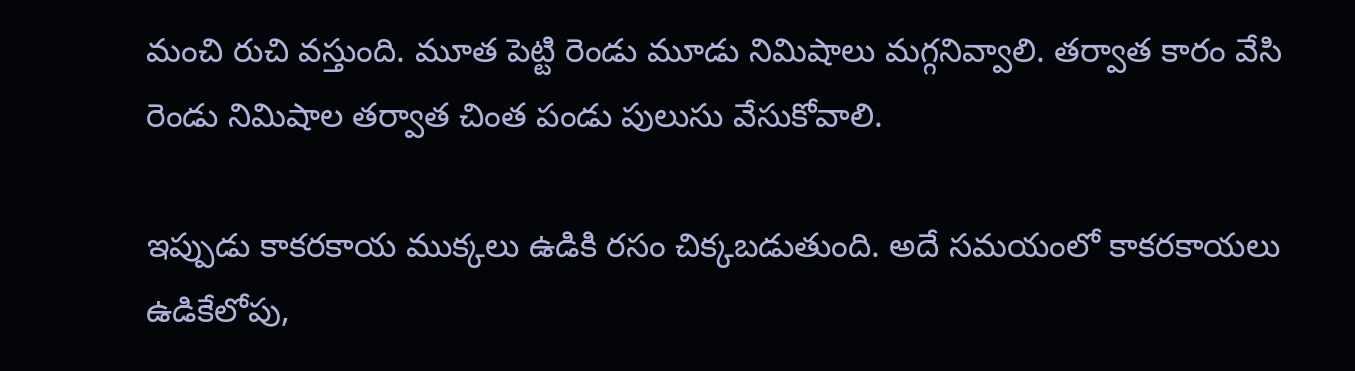మంచి రుచి వస్తుంది. మూత పెట్టి రెండు మూడు నిమిషాలు మగ్గనివ్వాలి. తర్వాత కారం వేసి రెండు నిమిషాల తర్వాత చింత పండు పులుసు వేసుకోవాలి.

ఇప్పుడు కాకరకాయ ముక్కలు ఉడికి రసం చిక్కబడుతుంది. అదే సమయంలో కాకరకాయలు ఉడికేలోపు,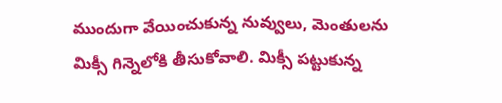ముందుగా వేయించుకున్న నువ్వులు, మెంతులను మిక్సీ గిన్నెలోకి తీసుకోవాలి. మిక్సీ పట్టుకున్న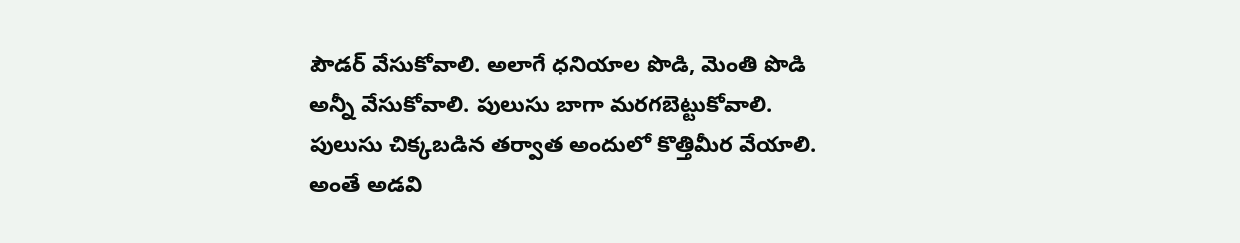పౌడర్ వేసుకోవాలి. అలాగే ధనియాల పొడి, మెంతి పొడి అన్నీ వేసుకోవాలి. పులుసు బాగా మరగబెట్టుకోవాలి. పులుసు చిక్కబడిన తర్వాత అందులో కొత్తిమీర వేయాలి. అంతే అడవి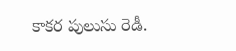కాకర పులుసు రెడీ.